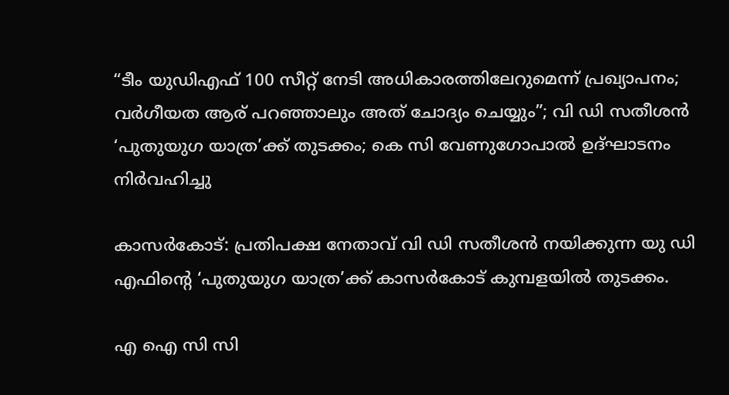“ടീം യുഡിഎഫ് 100 സീറ്റ് നേടി അധികാരത്തിലേറുമെന്ന് പ്രഖ്യാപനം; വര്‍ഗീയത ആര് പറഞ്ഞാലും അത് ചോദ്യം ചെയ്യും”; വി ഡി സതീശൻ ‘പുതുയുഗ യാത്ര’ക്ക് തുടക്കം; കെ സി വേണുഗോപാൽ ഉദ്ഘാടനം നിർവഹിച്ചു

കാസർകോട്: പ്രതിപക്ഷ നേതാവ് വി ഡി സതീശൻ നയിക്കുന്ന യു ഡി എഫിന്‍റെ ‘പുതുയുഗ യാത്ര’ക്ക് കാസർകോട് കുമ്പളയില്‍ തുടക്കം.

എ ഐ സി സി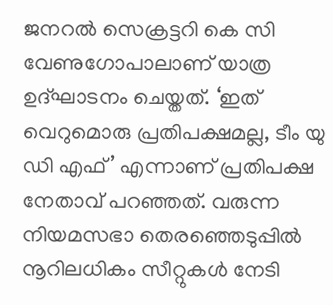ജനറല്‍ സെക്രട്ടറി കെ സി വേണുഗോപാലാണ് യാത്ര ഉദ്ഘാടനം ചെയ്തത്. ‘ഇത് വെറുമൊരു പ്രതിപക്ഷമല്ല, ടീം യു ഡി എഫ്’ എന്നാണ് പ്രതിപക്ഷ നേതാവ് പറഞ്ഞത്. വരുന്ന നിയമസഭാ തെരഞ്ഞെടുപ്പില്‍ നൂറിലധികം സീറ്റുകള്‍ നേടി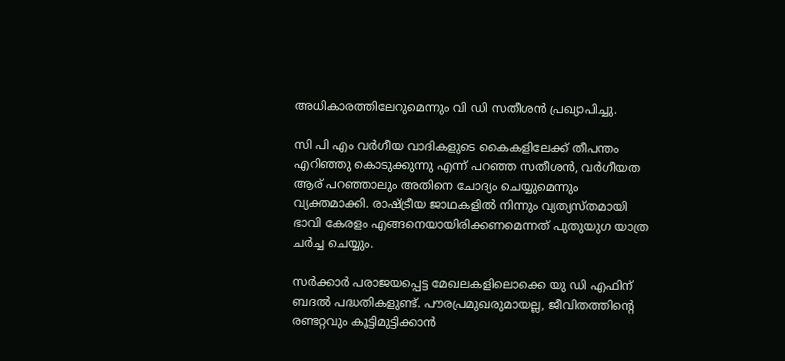അധികാരത്തിലേറുമെന്നും വി ഡി സതീശൻ പ്രഖ്യാപിച്ചു.

സി പി എം വർഗീയ വാദികളുടെ കൈകളിലേക്ക് തീപന്തം എറിഞ്ഞു കൊടുക്കുന്നു എന്ന് പറഞ്ഞ സതീശൻ, വർഗീയത ആര് പറഞ്ഞാലും അതിനെ ചോദ്യം ചെയ്യുമെന്നും വ്യക്തമാക്കി. രാഷ്ട്രീയ ജാഥകളില്‍ നിന്നും വ്യത്യസ്തമായി ഭാവി കേരളം എങ്ങനെയായിരിക്കണമെന്നത് പുതുയുഗ യാത്ര ചര്‍ച്ച ചെയ്യും.

സര്‍ക്കാര്‍ പരാജയപ്പെട്ട മേഖലകളിലൊക്കെ യു ഡി എഫിന് ബദല്‍ പദ്ധതികളുണ്ട്. പൗരപ്രമുഖരുമായല്ല, ജീവിതത്തിന്റെ രണ്ടറ്റവും കൂട്ടിമുട്ടിക്കാന്‍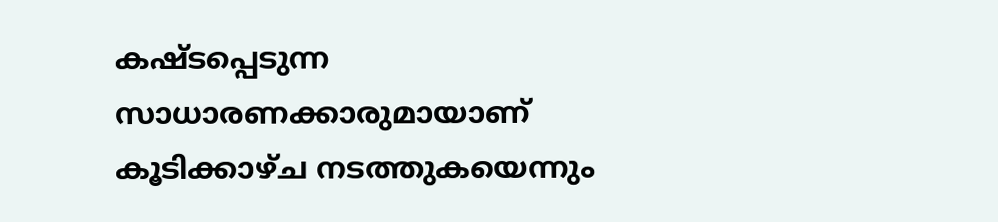കഷ്ടപ്പെടുന്ന സാധാരണക്കാരുമായാണ് കൂടിക്കാഴ്ച നടത്തുകയെന്നും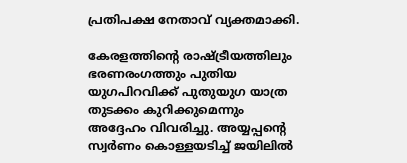പ്രതിപക്ഷ നേതാവ് വ്യക്തമാക്കി.

കേരളത്തിന്റെ രാഷ്ട്രീയത്തിലും ഭരണരംഗത്തും പുതിയ യുഗപിറവിക്ക് പുതുയുഗ യാത്ര തുടക്കം കുറിക്കുമെന്നും അദ്ദേഹം വിവരിച്ചു. അയ്യപ്പന്റെ സ്വര്‍ണം കൊള്ളയടിച്ച്‌ ജയിലില്‍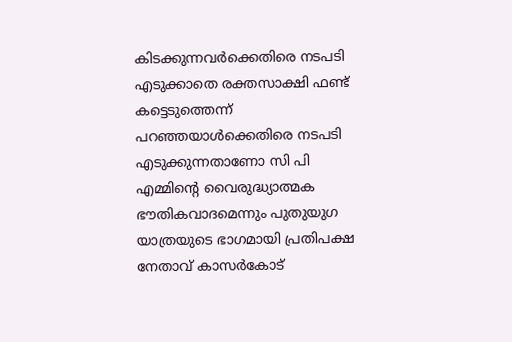കിടക്കുന്നവര്‍ക്കെതിരെ നടപടി എടുക്കാതെ രക്തസാക്ഷി ഫണ്ട് കട്ടെടുത്തെന്ന് പറഞ്ഞയാള്‍ക്കെതിരെ നടപടി എടുക്കുന്നതാണോ സി പി എമ്മിന്റെ വൈരുദ്ധ്യാത്മക ഭൗതികവാദമെന്നും പുതുയുഗ യാത്രയുടെ ഭാഗമായി പ്രതിപക്ഷ നേതാവ് കാസര്‍കോട്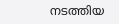നടത്തിയ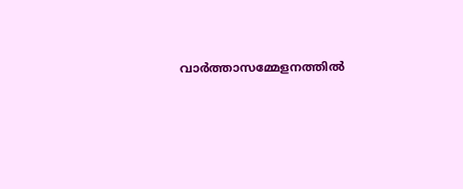വാര്‍ത്താസമ്മേളനത്തില്‍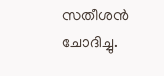സതീശൻ ചോദിച്ചു.